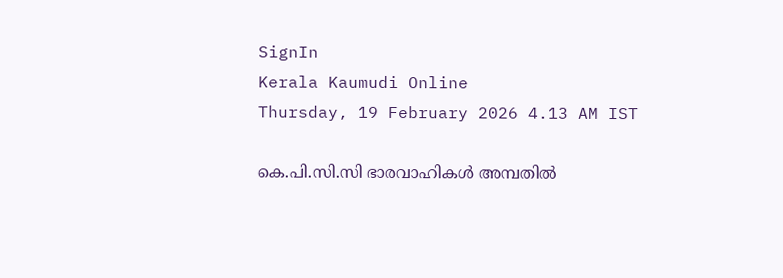SignIn
Kerala Kaumudi Online
Thursday, 19 February 2026 4.13 AM IST

കെ.പി.സി.സി ഭാരവാഹികൾ അമ്പതിൽ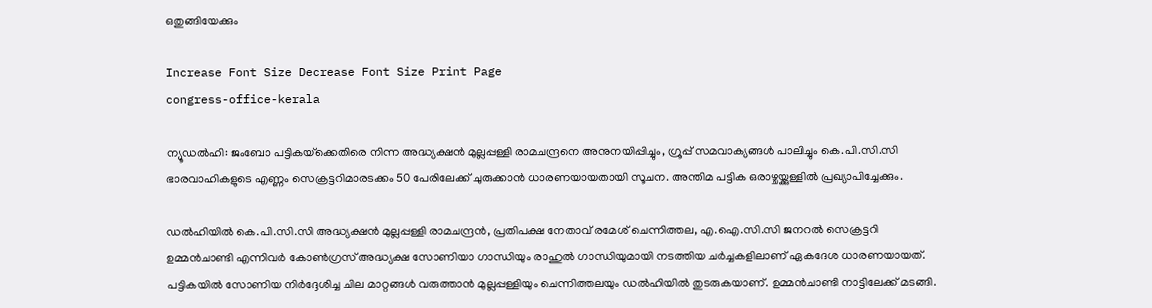ഒതുങ്ങിയേക്കും

Increase Font Size Decrease Font Size Print Page
congress-office-kerala

ന്യൂഡൽഹി: ജംബോ പട്ടികയ്‌ക്കെതിരെ നിന്ന അദ്ധ്യക്ഷൻ മുല്ലപ്പള്ളി രാമചന്ദ്രനെ അനുനയിപ്പിച്ചും, ഗ്രൂപ്പ് സമവാക്യങ്ങൾ പാലിച്ചും കെ.പി.സി.സി ഭാരവാഹികളുടെ എണ്ണം സെക്രട്ടറിമാരടക്കം 50 പേരിലേക്ക് ചുരുക്കാൻ ധാരണയായതായി സൂചന. അന്തിമ പട്ടിക ഒരാഴ്ചയ്ക്കുള്ളിൽ പ്രഖ്യാപിച്ചേക്കും.

ഡൽഹിയിൽ കെ.പി.സി.സി അദ്ധ്യക്ഷൻ മുല്ലപ്പള്ളി രാമചന്ദ്രൻ, പ്രതിപക്ഷ നേതാവ് രമേശ് ചെന്നിത്തല, എ.ഐ.സി.സി ജനറൽ സെക്രട്ടറി ഉമ്മൻചാണ്ടി എന്നിവർ കോൺഗ്രസ് അദ്ധ്യക്ഷ സോണിയാ ഗാന്ധിയും രാഹുൽ ഗാന്ധിയുമായി നടത്തിയ ചർച്ചകളിലാണ് ഏകദേശ ധാരണയായത്. പട്ടികയിൽ സോണിയ നിർദ്ദേശിച്ച ചില മാറ്റങ്ങൾ വരുത്താൻ മുല്ലപ്പള്ളിയും ചെന്നിത്തലയും ഡൽഹിയിൽ തുടരുകയാണ്. ഉമ്മൻചാണ്ടി നാട്ടിലേക്ക് മടങ്ങി.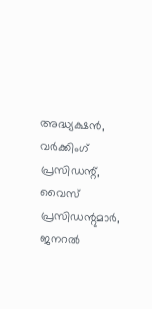അദ്ധ്യക്ഷൻ, വർക്കിംഗ് പ്രസിഡന്റ്, വൈസ് പ്രസിഡന്റുമാർ, ജനറൽ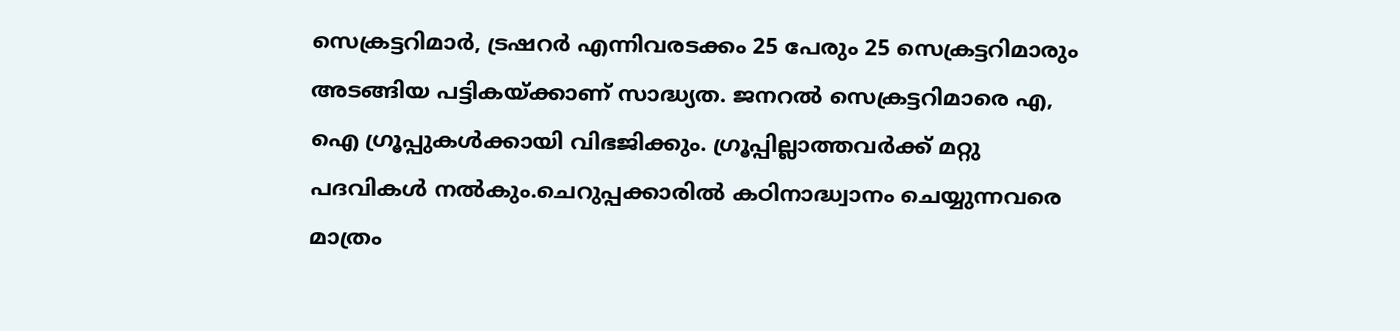സെക്രട്ടറിമാർ, ട്രഷറർ എന്നിവരടക്കം 25 പേരും 25 സെക്രട്ടറിമാരും അടങ്ങിയ പട്ടികയ്‌ക്കാണ് സാദ്ധ്യത. ജനറൽ സെക്രട്ടറിമാരെ എ, ഐ ഗ്രൂപ്പുകൾക്കായി വിഭജിക്കും. ഗ്രൂപ്പില്ലാത്തവർക്ക് മറ്റു പദവികൾ നൽകും.ചെറുപ്പക്കാരിൽ കഠിനാദ്ധ്വാനം ചെയ്യുന്നവരെ മാത്രം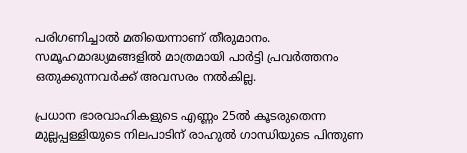പരിഗണിച്ചാൽ മതിയെന്നാണ് തീരുമാനം. സമൂഹമാദ്ധ്യമങ്ങളിൽ മാത്രമായി പാർട്ടി പ്രവർത്തനം ഒതുക്കുന്നവർക്ക് അവസരം നൽകില്ല.

പ്രധാന ഭാരവാഹികളുടെ എണ്ണം 25ൽ കൂടരുതെന്ന മുല്ലപ്പള്ളിയുടെ നിലപാടിന് രാഹുൽ ഗാന്ധിയുടെ പിന്തുണ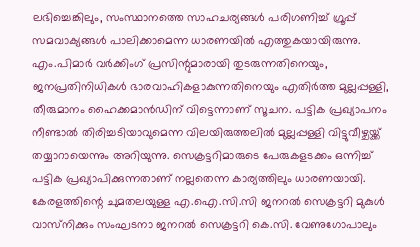ലഭിച്ചെങ്കിലും, സംസ്ഥാനത്തെ സാഹചര്യങ്ങൾ പരിഗണിച്ച് ഗ്രൂപ്പ് സമവാക്യങ്ങൾ പാലിക്കാമെന്ന ധാരണയിൽ എത്തുകയായിരുന്നു. എം.പിമാർ വർക്കിംഗ് പ്രസിന്റുമാരായി തുടരുന്നതിനെയും, ജനപ്രതിനിധികൾ ഭാരവാഹികളാകുന്നതിനെയും എതിർത്ത മുല്ലപ്പള്ളി, തീരുമാനം ഹൈക്കമാൻഡിന് വിട്ടെന്നാണ് സൂചന. പട്ടിക പ്രഖ്യാപനം നീണ്ടാൽ തിരിച്ചടിയാവുമെന്ന വിലയിരുത്തലിൽ മുല്ലപ്പള്ളി വിട്ടുവീഴ്ചയ്ക്ക് തയ്യാറായെന്നും അറിയുന്നു. സെക്രട്ടറിമാരുടെ പേരുകളടക്കം ഒന്നിച്ച് പട്ടിക പ്രഖ്യാപിക്കുന്നതാണ് നല്ലതെന്ന കാര്യത്തിലും ധാരണയായി. കേരളത്തിന്റെ ചുമതലയുള്ള എ.ഐ.സി.സി ജനറൽ സെക്രട്ടറി മുകുൾ വാസ്‌നിക്കും സംഘടനാ ജനറൽ സെക്രട്ടറി കെ.സി. വേണുഗോപാലും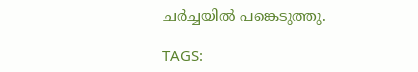ചർച്ചയിൽ പങ്കെടുത്തു.

TAGS: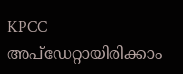KPCC
അപ്ഡേറ്റായിരിക്കാം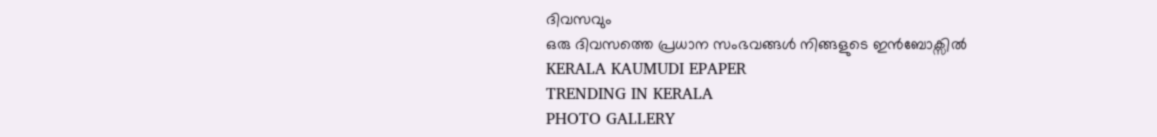ദിവസവും
ഒരു ദിവസത്തെ പ്രധാന സംഭവങ്ങൾ നിങ്ങളുടെ ഇൻബോക്സിൽ
KERALA KAUMUDI EPAPER
TRENDING IN KERALA
PHOTO GALLERY